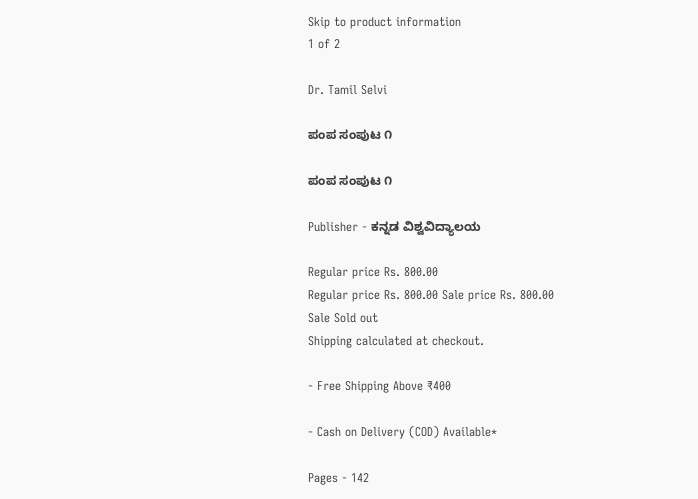Skip to product information
1 of 2

Dr. Tamil Selvi

ಪಂಪ ಸಂಪುಟ ೧

ಪಂಪ ಸಂಪುಟ ೧

Publisher - ಕನ್ನಡ ವಿಶ್ವವಿದ್ಯಾಲಯ

Regular price Rs. 800.00
Regular price Rs. 800.00 Sale price Rs. 800.00
Sale Sold out
Shipping calculated at checkout.

- Free Shipping Above ₹400

- Cash on Delivery (COD) Available*

Pages - 142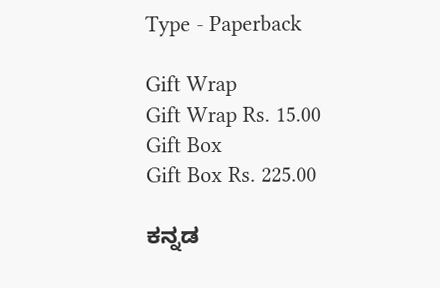Type - Paperback

Gift Wrap
Gift Wrap Rs. 15.00
Gift Box
Gift Box Rs. 225.00

ಕನ್ನಡ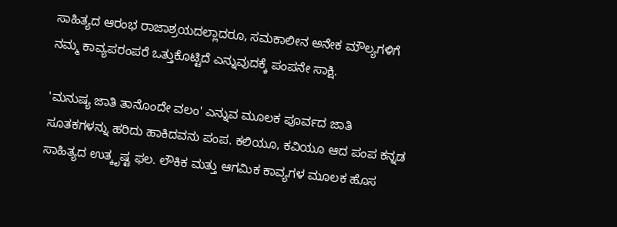ಸಾಹಿತ್ಯದ ಆರಂಭ ರಾಜಾಶ್ರಯದಲ್ಲಾದರೂ, ಸಮಕಾಲೀನ ಅನೇಕ ಮೌಲ್ಯಗಳಿಗೆ ನಮ್ಮ ಕಾವ್ಯಪರಂಪರೆ ಒತ್ತುಕೊಟ್ಟಿದೆ ಎನ್ನುವುದಕ್ಕೆ ಪಂಪನೇ ಸಾಕ್ಷಿ.

'ಮನುಷ್ಯ ಜಾತಿ ತಾನೊಂದೇ ವಲಂ' ಎನ್ನುವ ಮೂಲಕ ಪೂರ್ವದ ಜಾತಿ ಸೂತಕಗಳನ್ನು ಹರಿದು ಹಾಕಿದವನು ಪಂಪ. ಕಲಿಯೂ, ಕವಿಯೂ ಆದ ಪಂಪ ಕನ್ನಡ ಸಾಹಿತ್ಯದ ಉತ್ಕೃಷ್ಟ ಫಲ. ಲೌಕಿಕ ಮತ್ತು ಆಗಮಿಕ ಕಾವ್ಯಗಳ ಮೂಲಕ ಹೊಸ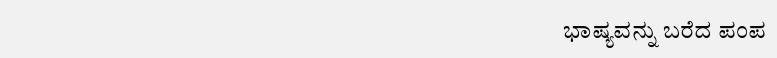ಭಾಷ್ಯವನ್ನು ಬರೆದ ಪಂಪ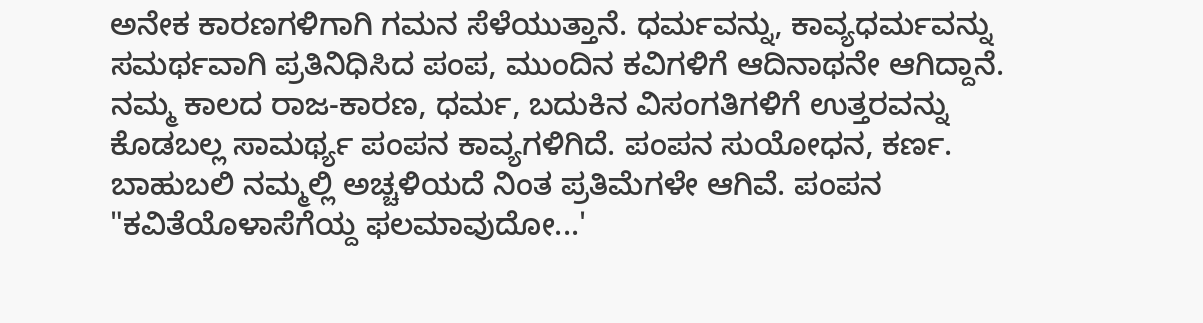ಅನೇಕ ಕಾರಣಗಳಿಗಾಗಿ ಗಮನ ಸೆಳೆಯುತ್ತಾನೆ. ಧರ್ಮವನ್ನು, ಕಾವ್ಯಧರ್ಮವನ್ನು ಸಮರ್ಥವಾಗಿ ಪ್ರತಿನಿಧಿಸಿದ ಪಂಪ, ಮುಂದಿನ ಕವಿಗಳಿಗೆ ಆದಿನಾಥನೇ ಆಗಿದ್ದಾನೆ. ನಮ್ಮ ಕಾಲದ ರಾಜ-ಕಾರಣ, ಧರ್ಮ, ಬದುಕಿನ ವಿಸಂಗತಿಗಳಿಗೆ ಉತ್ತರವನ್ನು ಕೊಡಬಲ್ಲ ಸಾಮರ್ಥ್ಯ ಪಂಪನ ಕಾವ್ಯಗಳಿಗಿದೆ. ಪಂಪನ ಸುಯೋಧನ, ಕರ್ಣ. ಬಾಹುಬಲಿ ನಮ್ಮಲ್ಲಿ ಅಚ್ಚಳಿಯದೆ ನಿಂತ ಪ್ರತಿಮೆಗಳೇ ಆಗಿವೆ. ಪಂಪನ "ಕವಿತೆಯೊಳಾಸೆಗೆಯ್ದ ಫಲಮಾವುದೋ...'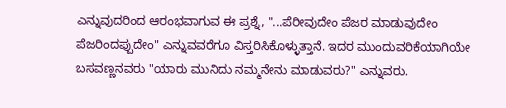ಎನ್ನುವುದರಿಂದ ಆರಂಭವಾಗುವ ಈ ಪ್ರಶ್ನೆ, "...ಪೆರೀವುದೇಂ ಪೆಜರ ಮಾಡುವುದೇಂ ಪೆಜರಿಂದಪ್ಪುದೇಂ" ಎನ್ನುವವರೆಗೂ ವಿಸ್ತರಿಸಿಕೊಳ್ಳುತ್ತಾನೆ. ಇದರ ಮುಂದುವರಿಕೆಯಾಗಿಯೇ ಬಸವಣ್ಣನವರು "ಯಾರು ಮುನಿದು ನಮ್ಮನೇನು ಮಾಡುವರು?" ಎನ್ನುವರು.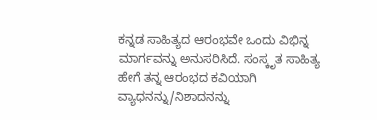ಕನ್ನಡ ಸಾಹಿತ್ಯದ ಆರಂಭವೇ ಒಂದು ವಿಭಿನ್ನ ಮಾರ್ಗವನ್ನು ಅನುಸರಿಸಿದೆ. ಸಂಸ್ಕೃತ ಸಾಹಿತ್ಯ ಹೇಗೆ ತನ್ನ ಆರಂಭದ ಕವಿಯಾಗಿ ವ್ಯಾಧನನ್ನು/ನಿಶಾದನನ್ನು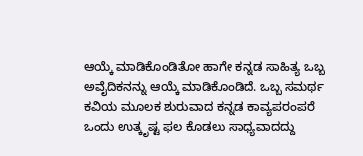ಆಯ್ಕೆ ಮಾಡಿಕೊಂಡಿತೋ ಹಾಗೇ ಕನ್ನಡ ಸಾಹಿತ್ಯ ಒಬ್ಬ ಅವೈದಿಕನನ್ನು ಆಯ್ಕೆ ಮಾಡಿಕೊಂಡಿದೆ. ಒಬ್ಬ ಸಮರ್ಥ ಕವಿಯ ಮೂಲಕ ಶುರುವಾದ ಕನ್ನಡ ಕಾವ್ಯಪರಂಪರೆ ಒಂದು ಉತ್ಕೃಷ್ಟ ಫಲ ಕೊಡಲು ಸಾಧ್ಯವಾದದ್ದು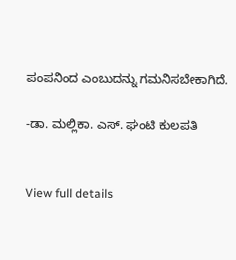ಪಂಪನಿಂದ ಎಂಬುದನ್ನು ಗಮನಿಸಬೇಕಾಗಿದೆ.

-ಡಾ. ಮಲ್ಲಿಕಾ. ಎಸ್. ಘಂಟಿ ಕುಲಪತಿ


View full details